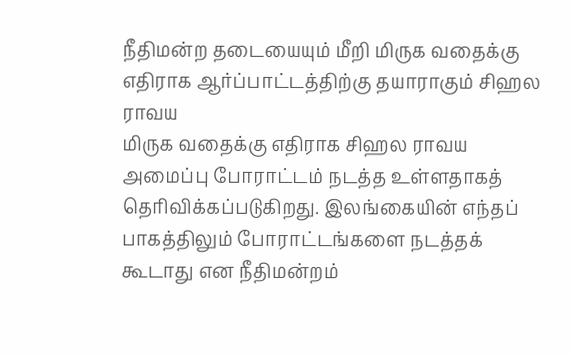நீதிமன்ற தடையையும் மீறி மிருக வதைக்கு எதிராக ஆர்ப்பாட்டத்திற்கு தயாராகும் சிஹல ராவய
மிருக வதைக்கு எதிராக சிஹல ராவய அமைப்பு போராட்டம் நடத்த உள்ளதாகத் தெரிவிக்கப்படுகிறது. இலங்கையின் எந்தப் பாகத்திலும் போராட்டங்களை நடத்தக் கூடாது என நீதிமன்றம்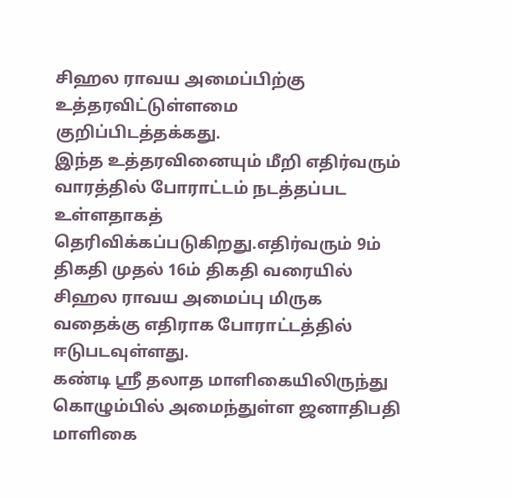சிஹல ராவய அமைப்பிற்கு உத்தரவிட்டுள்ளமை குறிப்பிடத்தக்கது.
இந்த உத்தரவினையும் மீறி எதிர்வரும் வாரத்தில் போராட்டம் நடத்தப்பட உள்ளதாகத் தெரிவிக்கப்படுகிறது.எதிர்வரும் 9ம் திகதி முதல் 16ம் திகதி வரையில் சிஹல ராவய அமைப்பு மிருக வதைக்கு எதிராக போராட்டத்தில் ஈடுபடவுள்ளது.
கண்டி ஸ்ரீ தலாத மாளிகையிலிருந்து கொழும்பில் அமைந்துள்ள ஜனாதிபதி மாளிகை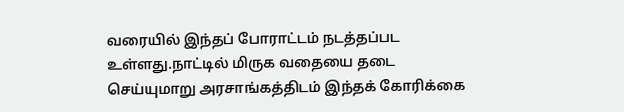வரையில் இந்தப் போராட்டம் நடத்தப்பட உள்ளது.நாட்டில் மிருக வதையை தடை செய்யுமாறு அரசாங்கத்திடம் இந்தக் கோரிக்கை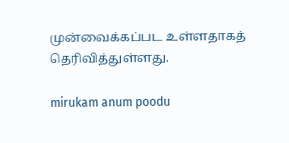முன்வைக்கப்பட உள்ளதாகத் தெரிவித்துள்ளது.

mirukam anum poodu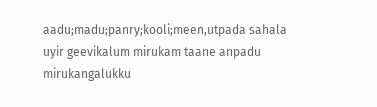aadu;madu;panry;kooli;meen,utpada sahala uyir geevikalum mirukam taane anpadu mirukangalukku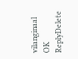vilanginaal OK
ReplyDelete